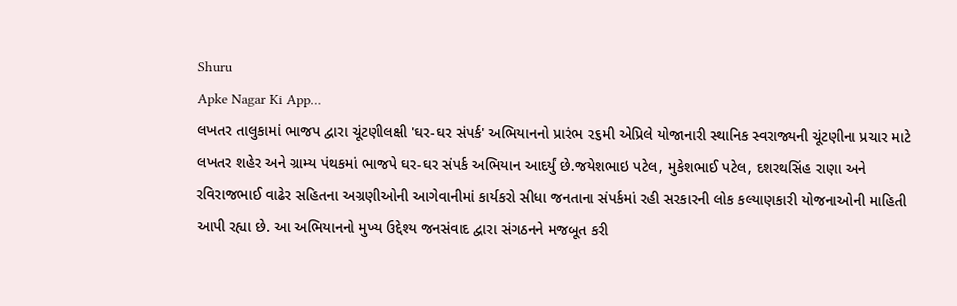Shuru
Apke Nagar Ki App…
લખતર તાલુકામાં ભાજપ દ્વારા ચૂંટણીલક્ષી 'ઘર-ઘર સંપર્ક' અભિયાનનો પ્રારંભ ૨૬મી એપ્રિલે યોજાનારી સ્થાનિક સ્વરાજ્યની ચૂંટણીના પ્રચાર માટે લખતર શહેર અને ગ્રામ્ય પંથકમાં ભાજપે ઘર-ઘર સંપર્ક અભિયાન આદર્યું છે.જયેશભાઇ પટેલ, મુકેશભાઈ પટેલ, દશરથસિંહ રાણા અને રવિરાજભાઈ વાઢેર સહિતના અગ્રણીઓની આગેવાનીમાં કાર્યકરો સીધા જનતાના સંપર્કમાં રહી સરકારની લોક કલ્યાણકારી યોજનાઓની માહિતી આપી રહ્યા છે. આ અભિયાનનો મુખ્ય ઉદ્દેશ્ય જનસંવાદ દ્વારા સંગઠનને મજબૂત કરી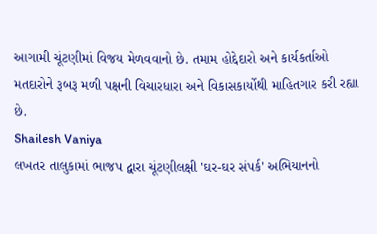આગામી ચૂંટણીમાં વિજય મેળવવાનો છે. તમામ હોદ્દેદારો અને કાર્યકર્તાઓ મતદારોને રૂબરૂ મળી પક્ષની વિચારધારા અને વિકાસકાર્યોથી માહિતગાર કરી રહ્યા છે.
Shailesh Vaniya
લખતર તાલુકામાં ભાજપ દ્વારા ચૂંટણીલક્ષી 'ઘર-ઘર સંપર્ક' અભિયાનનો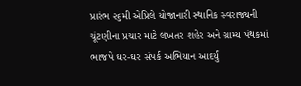પ્રારંભ ૨૬મી એપ્રિલે યોજાનારી સ્થાનિક સ્વરાજ્યની ચૂંટણીના પ્રચાર માટે લખતર શહેર અને ગ્રામ્ય પંથકમાં ભાજપે ઘર-ઘર સંપર્ક અભિયાન આદર્યું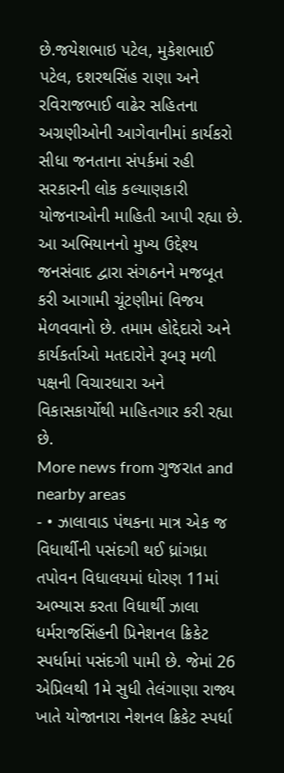છે.જયેશભાઇ પટેલ, મુકેશભાઈ પટેલ, દશરથસિંહ રાણા અને રવિરાજભાઈ વાઢેર સહિતના અગ્રણીઓની આગેવાનીમાં કાર્યકરો સીધા જનતાના સંપર્કમાં રહી સરકારની લોક કલ્યાણકારી યોજનાઓની માહિતી આપી રહ્યા છે. આ અભિયાનનો મુખ્ય ઉદ્દેશ્ય જનસંવાદ દ્વારા સંગઠનને મજબૂત કરી આગામી ચૂંટણીમાં વિજય મેળવવાનો છે. તમામ હોદ્દેદારો અને કાર્યકર્તાઓ મતદારોને રૂબરૂ મળી પક્ષની વિચારધારા અને વિકાસકાર્યોથી માહિતગાર કરી રહ્યા છે.
More news from ગુજરાત and nearby areas
- • ઝાલાવાડ પંથકના માત્ર એક જ વિધાર્થીની પસંદગી થઈ ધ્રાંગધ્રા તપોવન વિધાલયમાં ધોરણ 11માં અભ્યાસ કરતા વિધાર્થી ઝાલા ધર્મરાજસિંહની પ્રિનેશનલ ક્રિકેટ સ્પર્ધામાં પસંદગી પામી છે. જેમાં 26 એપ્રિલથી 1મે સુધી તેલંગાણા રાજ્ય ખાતે યોજાનારા નેશનલ ક્રિકેટ સ્પર્ધા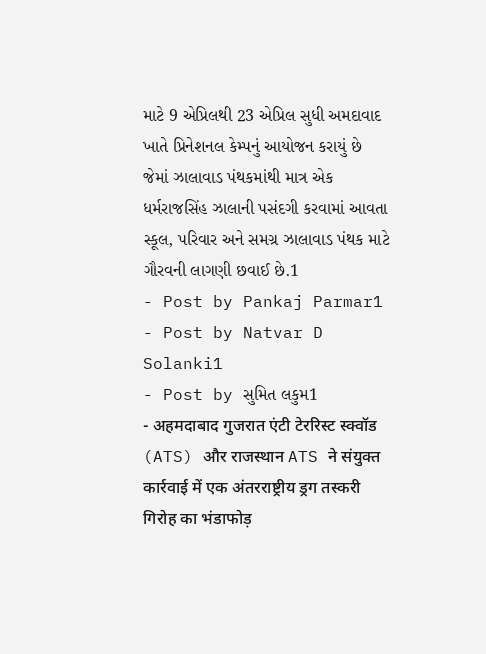માટે 9 એપ્રિલથી 23 એપ્રિલ સુધી અમદાવાદ ખાતે પ્રિનેશનલ કેમ્પનું આયોજન કરાયું છે જેમાં ઝાલાવાડ પંથકમાંથી માત્ર એક ધર્મરાજસિંહ ઝાલાની પસંદગી કરવામાં આવતા સ્કૂલ, પરિવાર અને સમગ્ર ઝાલાવાડ પંથક માટે ગૌરવની લાગણી છવાઈ છે.1
- Post by Pankaj Parmar1
- Post by Natvar D Solanki1
- Post by સુમિત લકુમ1
- अहमदाबाद गुजरात एंटी टेररिस्ट स्क्वॉड (ATS) और राजस्थान ATS ने संयुक्त कार्रवाई में एक अंतरराष्ट्रीय ड्रग तस्करी गिरोह का भंडाफोड़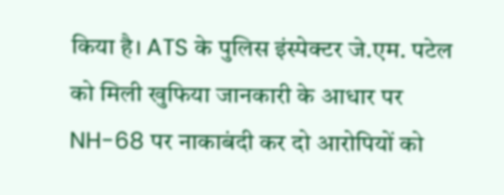किया है। ATS के पुलिस इंस्पेक्टर जे.एम. पटेल को मिली खुफिया जानकारी के आधार पर NH-68 पर नाकाबंदी कर दो आरोपियों को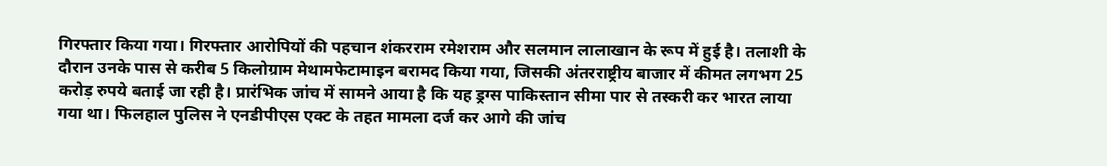गिरफ्तार किया गया। गिरफ्तार आरोपियों की पहचान शंकरराम रमेशराम और सलमान लालाखान के रूप में हुई है। तलाशी के दौरान उनके पास से करीब 5 किलोग्राम मेथामफेटामाइन बरामद किया गया, जिसकी अंतरराष्ट्रीय बाजार में कीमत लगभग 25 करोड़ रुपये बताई जा रही है। प्रारंभिक जांच में सामने आया है कि यह ड्रग्स पाकिस्तान सीमा पार से तस्करी कर भारत लाया गया था। फिलहाल पुलिस ने एनडीपीएस एक्ट के तहत मामला दर्ज कर आगे की जांच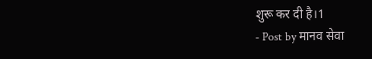शुरू कर दी है।1
- Post by मानव सेवा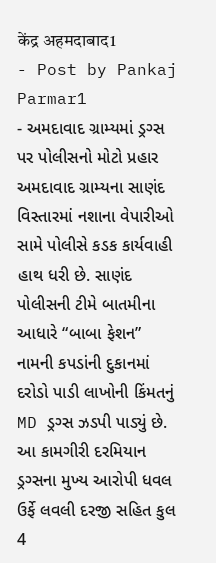केंद्र अहमदाबाद1
- Post by Pankaj Parmar1
- અમદાવાદ ગ્રામ્યમાં ડ્રગ્સ પર પોલીસનો મોટો પ્રહાર અમદાવાદ ગ્રામ્યના સાણંદ વિસ્તારમાં નશાના વેપારીઓ સામે પોલીસે કડક કાર્યવાહી હાથ ધરી છે. સાણંદ પોલીસની ટીમે બાતમીના આધારે “બાબા ફેશન” નામની કપડાંની દુકાનમાં દરોડો પાડી લાખોની કિંમતનું MD ડ્રગ્સ ઝડપી પાડ્યું છે. આ કામગીરી દરમિયાન ડ્રગ્સના મુખ્ય આરોપી ધવલ ઉર્ફે લવલી દરજી સહિત કુલ 4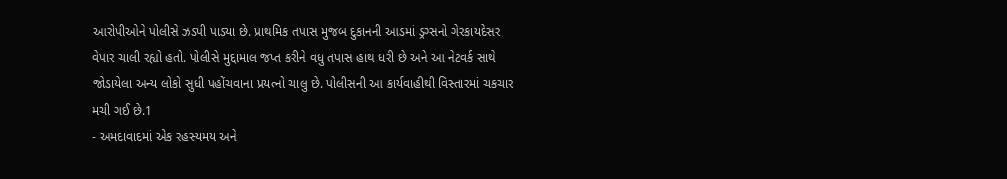આરોપીઓને પોલીસે ઝડપી પાડ્યા છે. પ્રાથમિક તપાસ મુજબ દુકાનની આડમાં ડ્રગ્સનો ગેરકાયદેસર વેપાર ચાલી રહ્યો હતો. પોલીસે મુદ્દામાલ જપ્ત કરીને વધુ તપાસ હાથ ધરી છે અને આ નેટવર્ક સાથે જોડાયેલા અન્ય લોકો સુધી પહોંચવાના પ્રયત્નો ચાલુ છે. પોલીસની આ કાર્યવાહીથી વિસ્તારમાં ચકચાર મચી ગઈ છે.1
- અમદાવાદમાં એક રહસ્યમય અને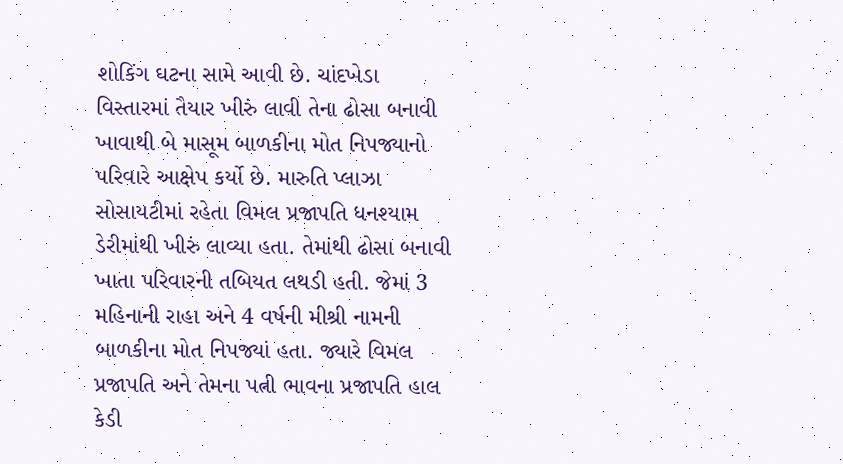શોકિંગ ઘટના સામે આવી છે. ચાંદખેડા વિસ્તારમાં તૈયાર ખીરું લાવી તેના ઢોસા બનાવી ખાવાથી બે માસૂમ બાળકીના મોત નિપજ્યાનો પરિવારે આક્ષેપ કર્યો છે. મારુતિ પ્લાઝા સોસાયટીમાં રહેતા વિમલ પ્રજાપતિ ધનશ્યામ ડેરીમાંથી ખીરું લાવ્યા હતા. તેમાંથી ઢોસા બનાવી ખાતા પરિવારની તબિયત લથડી હતી. જેમાં 3 મહિનાની રાહા અને 4 વર્ષની મીશ્રી નામની બાળકીના મોત નિપજ્યાં હતા. જ્યારે વિમલ પ્રજાપતિ અને તેમના પત્ની ભાવના પ્રજાપતિ હાલ કેડી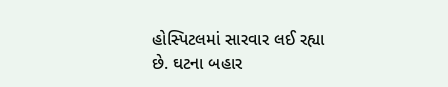હોસ્પિટલમાં સારવાર લઈ રહ્યા છે. ઘટના બહાર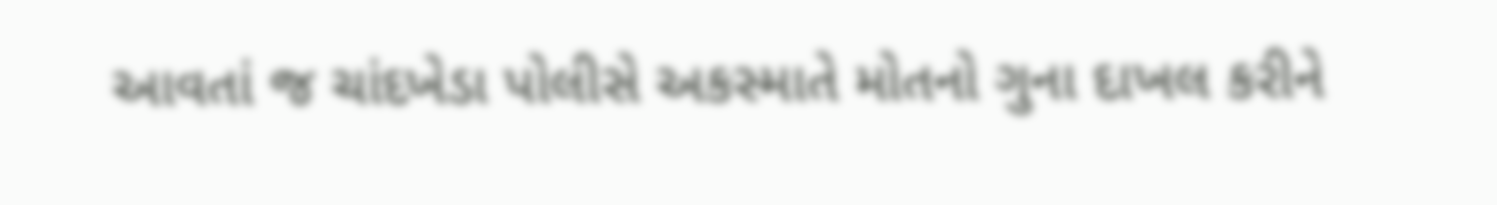આવતાં જ ચાંદખેડા પોલીસે અકસ્માતે મોતનો ગુના દાખલ કરીને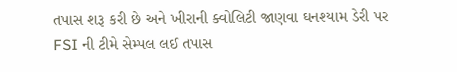તપાસ શરૂ કરી છે અને ખીરાની ક્વોલિટી જાણવા ઘનશ્યામ ડેરી પર FSI ની ટીમે સેમ્પલ લઈ તપાસ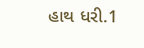હાથ ધરી.1